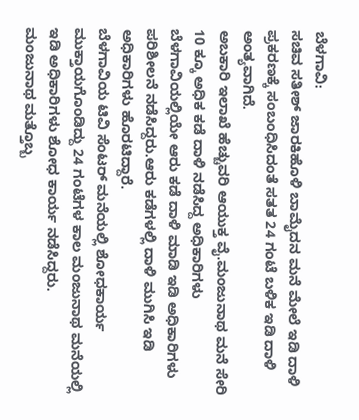ಬೆಳಗಾವಿ:
ಸಚಿವ ಸತೀಶ್ ಜಾರಕಿಹೊಳಿ ಬಾಮೈದನ ಮನೆ ಮೇಲೆ ಇಡಿ ದಾಳಿ ಪ್ರಕರಣಕ್ಕೆ ಸಂಬಂಧಿಸಿದಂತೆ ಸತತ 24 ಗಂಟೆ ಬಳಿಕ ಇಡಿ ದಾಳಿ ಅಂತ್ಯವಾಗಿದೆ.
ಅಬಕಾರಿ ಇಲಾಖೆ ಹೆಚ್ಚುವರಿ ಆಯುಕ್ತ ವೈ.ಮಂಜುನಾಥ ಮನೆ ಸೇರಿ 10 ಕ್ಕೂ ಅಧಿಕ ಕಡೆ ದಾಳಿ ನಡೆಸಿದ್ದ ಅಧಿಕಾರಿಗಳು
ಬೆಳಗಾವಿಯಲ್ಲಿಯೇ ಆರು ಕಡೆ ದಾಳಿ ಮಾಡಿ ಇಡಿ ಅಧಿಕಾರಿಗಳು ಪರಿಶೀಲನೆ ನಡೆಸಿದ್ದರು.ಆರು ಕಡೆಗಳಲ್ಲಿ ದಾಳಿ ಮುಗಿಸಿ ಇಡಿ ಅಧಿಕಾರಿಗಳು ಹೊರಟಿದ್ದಾರೆ.
ಬೆಳಗಾವಿಯ ಟಿವಿ ಸೆಂಟರ್ ಮನೆಯಲ್ಲಿ ಶೋಧಕಾರ್ಯ ಮುಕ್ತಾಯಗೊಂಡಿದ್ದು 24 ಗಂಟೆಗಳ ಕಾಲ ಮಂಜುನಾಥ ಮನೆಯಲ್ಲಿ ಇಡಿ ಅಧಿಕಾರಿಗಳು ಶೋಧ ಕಾರ್ಯ ನಡೆಸಿದ್ದರು.
ಮಂಜುನಾಥ ಮತ್ತೊಬ್ಬ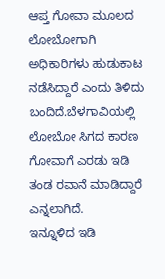ಆಪ್ತ ಗೋವಾ ಮೂಲದ ಲೋಬೋಗಾಗಿ ಅಧಿಕಾರಿಗಳು ಹುಡುಕಾಟ ನಡೆಸಿದ್ದಾರೆ ಎಂದು ತಿಳಿದು ಬಂದಿದೆ.ಬೆಳಗಾವಿಯಲ್ಲಿ ಲೋಬೋ ಸಿಗದ ಕಾರಣ ಗೋವಾಗೆ ಎರಡು ಇಡಿ ತಂಡ ರವಾನೆ ಮಾಡಿದ್ದಾರೆ ಎನ್ನಲಾಗಿದೆ.
ಇನ್ನೂಳಿದ ಇಡಿ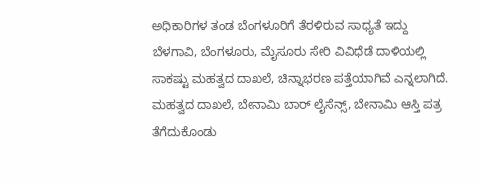ಅಧಿಕಾರಿಗಳ ತಂಡ ಬೆಂಗಳೂರಿಗೆ ತೆರಳಿರುವ ಸಾಧ್ಯತೆ ಇದ್ದು ಬೆಳಗಾವಿ, ಬೆಂಗಳೂರು, ಮೈಸೂರು ಸೇರಿ ವಿವಿಧೆಡೆ ದಾಳಿಯಲ್ಲಿ ಸಾಕಷ್ಟು ಮಹತ್ವದ ದಾಖಲೆ, ಚಿನ್ನಾಭರಣ ಪತ್ತೆಯಾಗಿವೆ ಎನ್ನಲಾಗಿದೆ.
ಮಹತ್ವದ ದಾಖಲೆ, ಬೇನಾಮಿ ಬಾರ್ ಲೈಸೆನ್ಸ್, ಬೇನಾಮಿ ಆಸ್ತಿ ಪತ್ರ ತೆಗೆದುಕೊಂಡು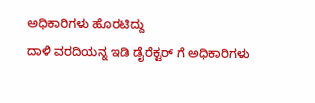ಅಧಿಕಾರಿಗಳು ಹೊರಟಿದ್ದು
ದಾಳಿ ವರದಿಯನ್ನ ಇಡಿ ಡೈರೆಕ್ಟರ್ ಗೆ ಅಧಿಕಾರಿಗಳು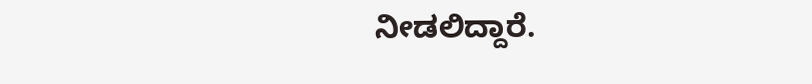ನೀಡಲಿದ್ದಾರೆ.